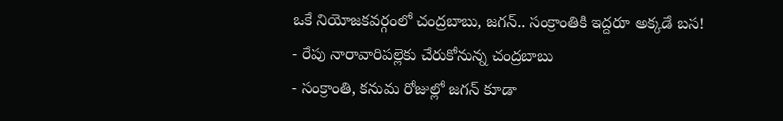ఒకే నియోజకవర్గంలో చంద్రబాబు, జగన్.. సంక్రాంతికి ఇద్దరూ అక్కడే బస!
- రేపు నారావారిపల్లెకు చేరుకోనున్న చంద్రబాబు
- సంక్రాంతి, కనుమ రోజుల్లో జగన్ కూడా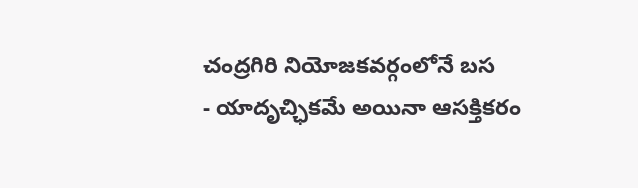చంద్రగిరి నియోజకవర్గంలోనే బస
- యాదృచ్ఛికమే అయినా ఆసక్తికరం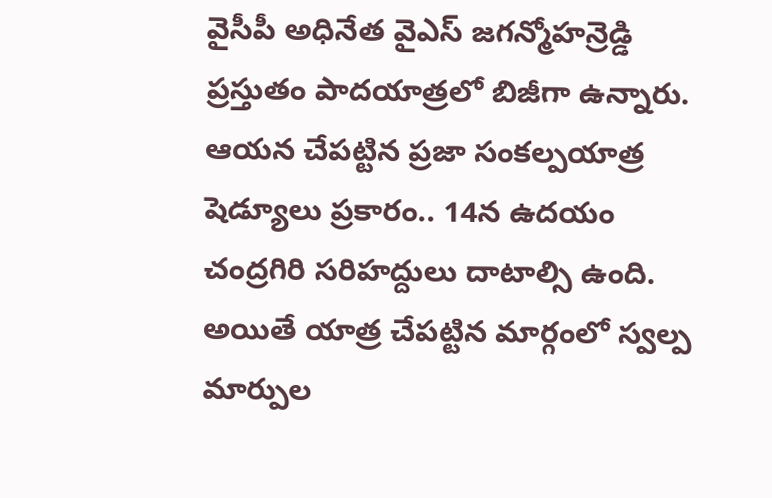వైసీపీ అధినేత వైఎస్ జగన్మోహన్రెడ్డి ప్రస్తుతం పాదయాత్రలో బిజీగా ఉన్నారు. ఆయన చేపట్టిన ప్రజా సంకల్పయాత్ర షెడ్యూలు ప్రకారం.. 14న ఉదయం చంద్రగిరి సరిహద్దులు దాటాల్సి ఉంది. అయితే యాత్ర చేపట్టిన మార్గంలో స్వల్ప మార్పుల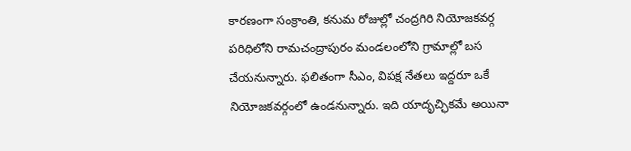కారణంగా సంక్రాంతి, కనుమ రోజుల్లో చంద్రగిరి నియోజకవర్గ పరిధిలోని రామచంద్రాపురం మండలంలోని గ్రామాల్లో బస చేయనున్నారు. ఫలితంగా సీఎం, విపక్ష నేతలు ఇద్దరూ ఒకే నియోజకవర్గంలో ఉండనున్నారు. ఇది యాదృచ్ఛికమే అయినా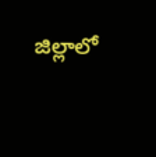జిల్లాలో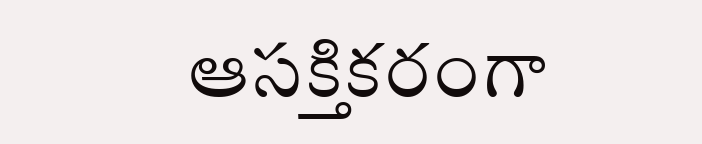ఆసక్తికరంగా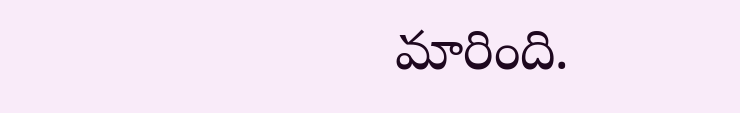మారింది.